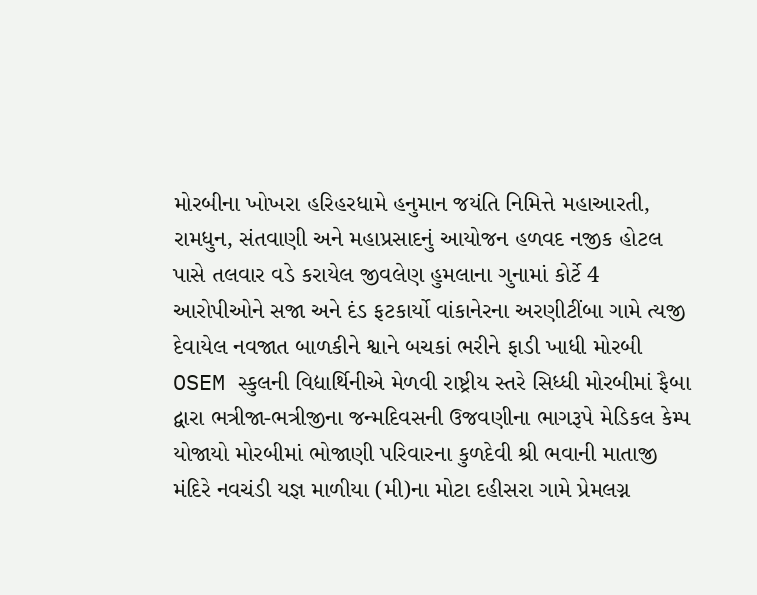મોરબીના ખોખરા હરિહરધામે હનુમાન જયંતિ નિમિત્તે મહાઆરતી, રામધુન, સંતવાણી અને મહાપ્રસાદનું આયોજન હળવદ નજીક હોટલ પાસે તલવાર વડે કરાયેલ જીવલેણ હુમલાના ગુનામાં કોર્ટે 4 આરોપીઓને સજા અને દંડ ફટકાર્યો વાંકાનેરના અરણીટીંબા ગામે ત્યજી દેવાયેલ નવજાત બાળકીને શ્વાને બચકાં ભરીને ફાડી ખાધી મોરબી OSEM સ્કુલની વિદ્યાર્થિનીએ મેળવી રાષ્ટ્રીય સ્તરે સિધ્ધી મોરબીમાં ફૈબા દ્વારા ભત્રીજા-ભત્રીજીના જન્મદિવસની ઉજવણીના ભાગરૂપે મેડિકલ કેમ્પ યોજાયો મોરબીમાં ભોજાણી પરિવારના કુળદેવી શ્રી ભવાની માતાજી મંદિરે નવચંડી યજ્ઞ માળીયા (મી)ના મોટા દહીસરા ગામે પ્રેમલગ્ન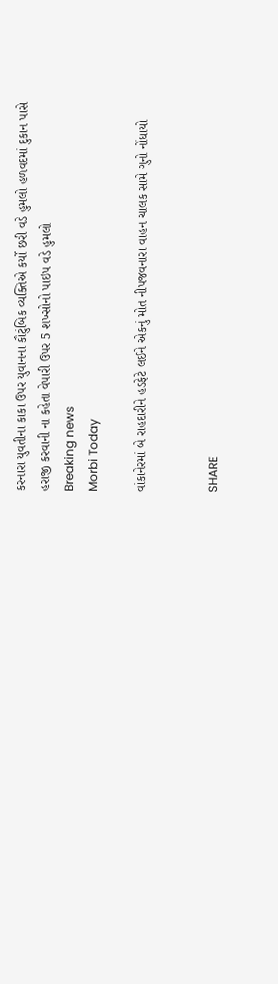કરનારા યુવતીના કાકા ઉપર યુવાનના કૌટુંબિક વ્યક્તિએ કર્યો છરી વડે હુમલો હળવદમાં દુકાન પાસે હરાજી કરવાની ના કહેતા વેપારી ઉપર 5 શખ્સોનો પાઇપ વડે હુમલો
Breaking news
Morbi Today

વાંકાનેરમાં બે રાહદારીને હડફેટે લઈને એકનું મોત નીપજવનારા વાહન ચાલક સામે ગુનો નોંધાયો


SHARE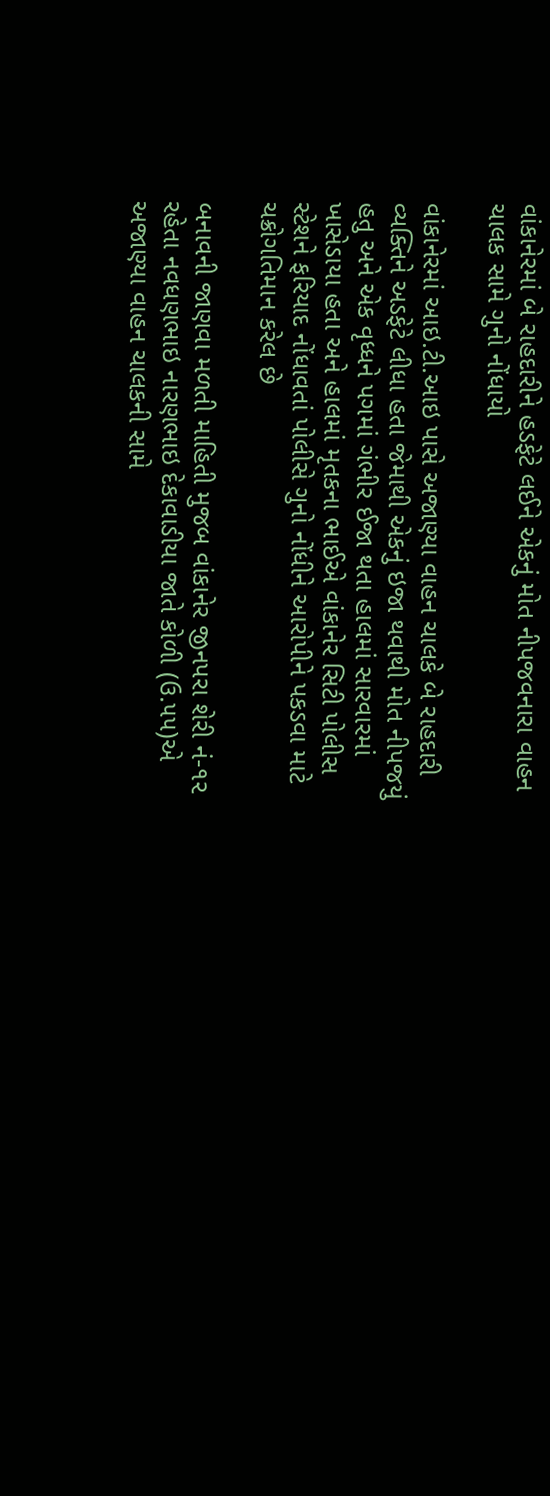વાંકાનેરમાં બે રાહદારીને હડફેટે લઈને એકનું મોત નીપજવનારા વાહન ચાલક સામે ગુનો નોંધાયો

વાંકાનેરમાં આઇ.ટી.આઇ પાસે અજાણ્યા વાહન ચાલકે બે રાહદારી વ્યક્તિને અડફેટે લીધા હતા જેમાથી એકનું ઇજા થવાથી મોત નીપજયું હતુ અને એક વૃધ્ધને પગમાં ગંભીર ઈજા થતા હાલમાં સારવારમાં ખાસેડાયા હતા અને હાલમાં મૃતકના ભાઈએ વાંકાનેર સિટી પોલીસ સ્ટેશને ફરિયાદ નોંધાવતાં પોલીસે ગુનો નોંધીને આરોપીને પકડવા માટે ચક્રોગતિમાન કરેલ છે

બનાવની જાણવા મળતી માહિતી મુજબ વાંકાનેર જીનપરા શેરી નં-૧૨ રહેતા નવધણભાઇ નારણભાઇ દેકાવાડીયા જાતે કોળી (ઉ.૫૫)એ અજાણ્યા વાહન ચાલકની સામે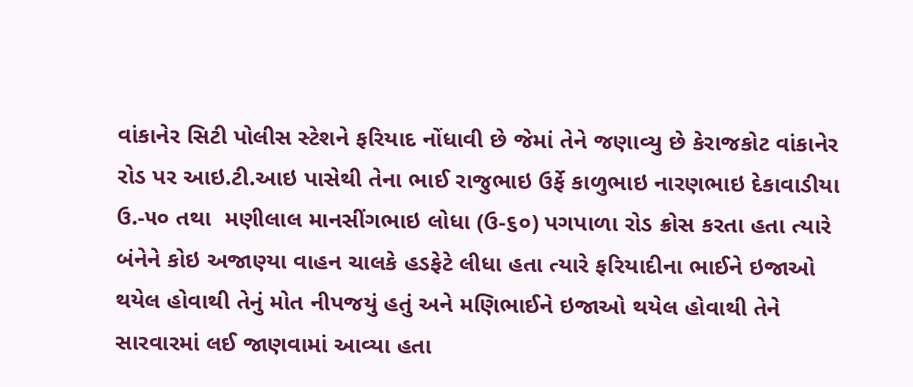વાંકાનેર સિટી પોલીસ સ્ટેશને ફરિયાદ નોંધાવી છે જેમાં તેને જણાવ્યુ છે કેરાજકોટ વાંકાનેર રોડ પર આઇ.ટી.આઇ પાસેથી તેના ભાઈ રાજુભાઇ ઉર્ફે કાળુભાઇ નારણભાઇ દેકાવાડીયા ઉ.-૫૦ તથા  મણીલાલ માનસીંગભાઇ લોધા (ઉ-૬૦) પગપાળા રોડ ક્રોસ કરતા હતા ત્યારે બંનેને કોઇ અજાણ્યા વાહન ચાલકે હડફેટે લીધા હતા ત્યારે ફરિયાદીના ભાઈને ઇજાઓ થયેલ હોવાથી તેનું મોત નીપજયું હતું અને મણિભાઈને ઇજાઓ થયેલ હોવાથી તેને સારવારમાં લઈ જાણવામાં આવ્યા હતા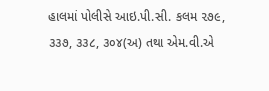હાલમાં પોલીસે આઇ.પી.સી. કલમ ૨૭૯, ૩૩૭, ૩૩૮, ૩૦૪(અ) તથા એમ.વી.એ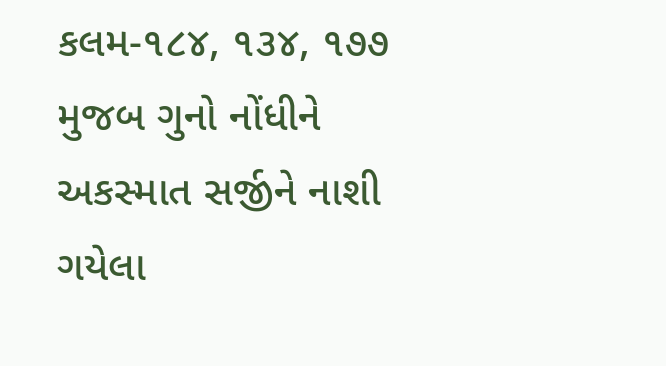કલમ-૧૮૪, ૧૩૪, ૧૭૭ મુજબ ગુનો નોંધીને અકસ્માત સર્જીને નાશી ગયેલા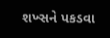શખ્સને પકડવા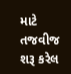માટે તજવીજ શરૂ કરેલ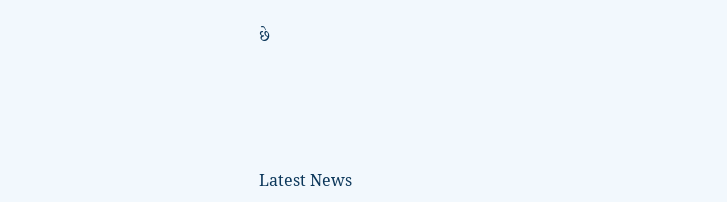છે






Latest News